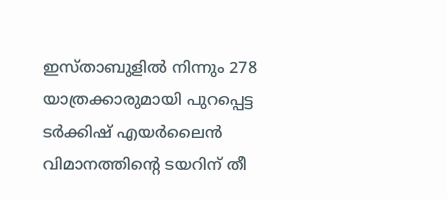ഇസ്താബുളിൽ നിന്നും 278 യാത്രക്കാരുമായി പുറപ്പെട്ട ടർക്കിഷ് എയർലൈൻ വിമാനത്തിൻ്റെ ടയറിന് തീ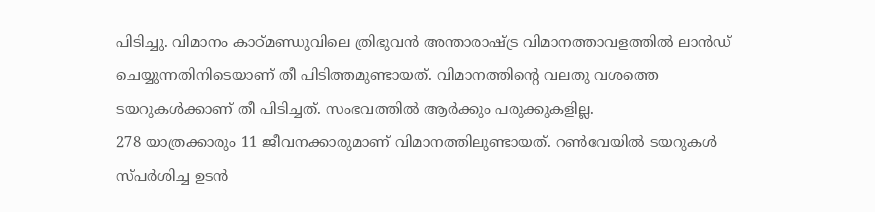പിടിച്ചു. വിമാനം കാഠ്മണ്ഡുവിലെ ത്രിഭുവൻ അന്താരാഷ്ട്ര വിമാനത്താവളത്തിൽ ലാൻഡ് ചെയ്യുന്നതിനിടെയാണ് തീ പിടിത്തമുണ്ടായത്. വിമാനത്തിൻ്റെ വലതു വശത്തെ ടയറുകൾക്കാണ് തീ പിടിച്ചത്. സംഭവത്തിൽ ആർക്കും പരുക്കുകളില്ല.
278 യാത്രക്കാരും 11 ജീവനക്കാരുമാണ് വിമാനത്തിലുണ്ടായത്. റൺവേയിൽ ടയറുകൾ സ്പർശിച്ച ഉടൻ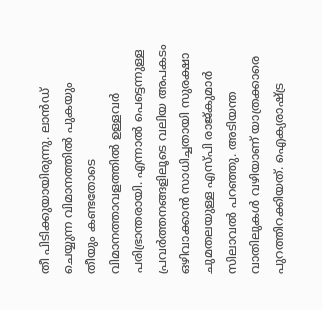തീ പിടിക്കുയായിരുന്നു. ലാൻഡ് ചെയ്യുന്ന വിമാനത്തിൽ പുകയും തീയും കണ്ടതോടെ വിമാനത്താവളത്തിൽ ഉള്ളവർ പരിഭ്രാന്തരായി. എന്നാൽ പെട്ടെന്നുള്ള പ്രവർത്തനങ്ങളിലൂടെ വലിയ അപകടം ഒഴിവാക്കാൻ സാധിച്ചതായി സുരക്ഷാ ചുമതലയുള്ള എസ്പി രാജ്കുമാർ സിലാവൽ പറഞ്ഞു. അടിയന്ത വാതിലുകൾ വഴിയാണ് യാത്രക്കാരെ പുറത്തിറക്കിയത്. ഐക്യരാഷ്ട്ര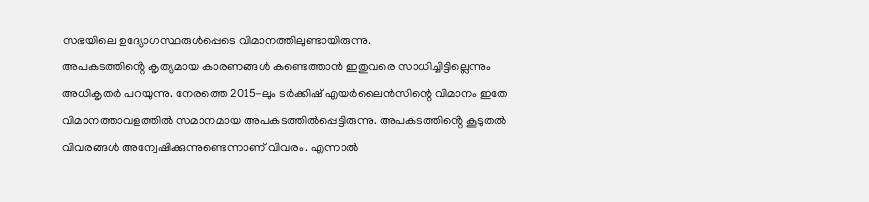സഭയിലെ ഉദ്യോഗസ്ഥരുൾപ്പെടെ വിമാനത്തിലുണ്ടായിരുന്നു.
അപകടത്തിൻ്റെ കൃത്യമായ കാരണങ്ങൾ കണ്ടെത്താൻ ഇതുവരെ സാധിച്ചിട്ടില്ലെന്നും അധികൃതർ പറയുന്നു. നേരത്തെ 2015-ലും ടർക്കിഷ് എയർലൈൻസിന്റെ വിമാനം ഇതേ വിമാനത്താവളത്തിൽ സമാനമായ അപകടത്തിൽപ്പെട്ടിരുന്നു. അപകടത്തിൻ്റെ കൂടുതൽ വിവരങ്ങൾ അന്വേഷിക്കുന്നുണ്ടെന്നാണ് വിവരം. എന്നാൽ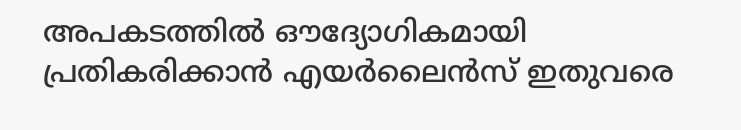അപകടത്തിൽ ഔദ്യോഗികമായി പ്രതികരിക്കാൻ എയർലൈൻസ് ഇതുവരെ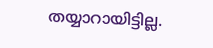തയ്യാറായിട്ടില്ല.